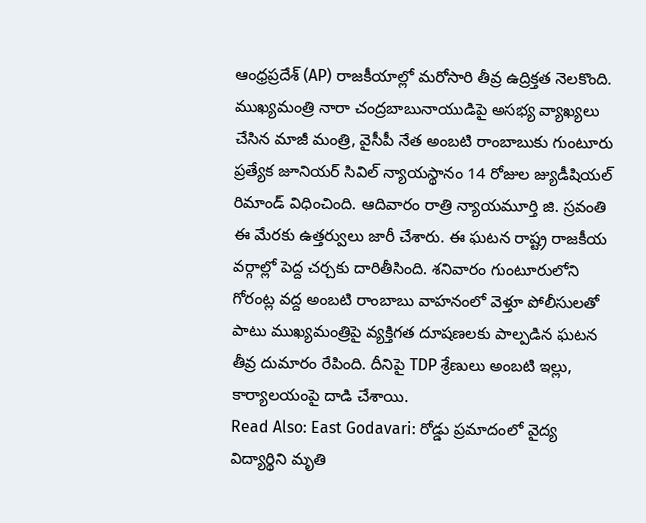ఆంధ్రప్రదేశ్ (AP) రాజకీయాల్లో మరోసారి తీవ్ర ఉద్రిక్తత నెలకొంది. ముఖ్యమంత్రి నారా చంద్రబాబునాయుడిపై అసభ్య వ్యాఖ్యలు చేసిన మాజీ మంత్రి, వైసీపీ నేత అంబటి రాంబాబుకు గుంటూరు ప్రత్యేక జూనియర్ సివిల్ న్యాయస్థానం 14 రోజుల జ్యుడీషియల్ రిమాండ్ విధించింది. ఆదివారం రాత్రి న్యాయమూర్తి జి. స్రవంతి ఈ మేరకు ఉత్తర్వులు జారీ చేశారు. ఈ ఘటన రాష్ట్ర రాజకీయ వర్గాల్లో పెద్ద చర్చకు దారితీసింది. శనివారం గుంటూరులోని గోరంట్ల వద్ద అంబటి రాంబాబు వాహనంలో వెళ్తూ పోలీసులతో పాటు ముఖ్యమంత్రిపై వ్యక్తిగత దూషణలకు పాల్పడిన ఘటన తీవ్ర దుమారం రేపింది. దీనిపై TDP శ్రేణులు అంబటి ఇల్లు, కార్యాలయంపై దాడి చేశాయి.
Read Also: East Godavari: రోడ్డు ప్రమాదంలో వైద్య విద్యార్థిని మృతి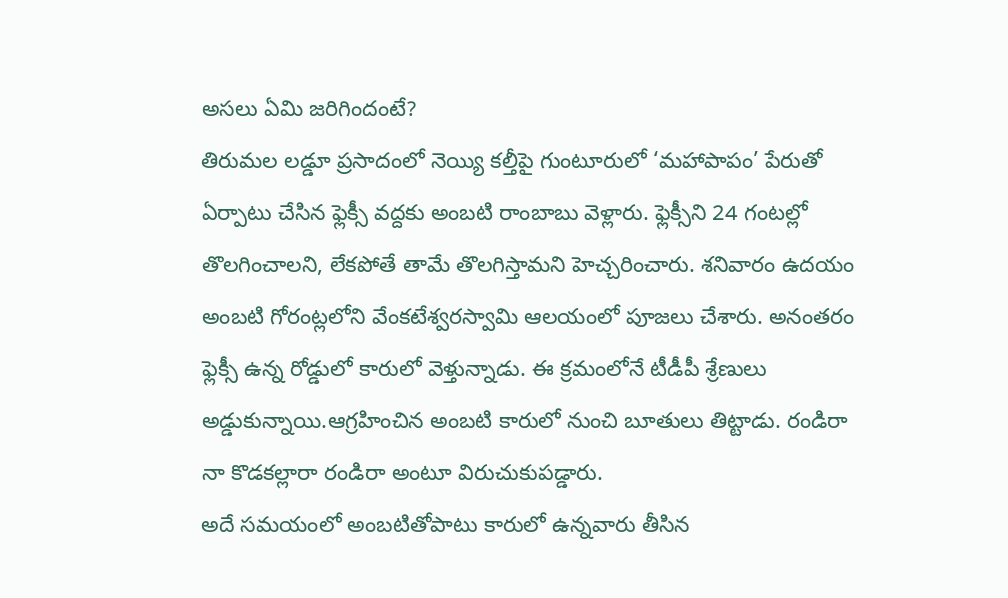అసలు ఏమి జరిగిందంటే?
తిరుమల లడ్డూ ప్రసాదంలో నెయ్యి కల్తీపై గుంటూరులో ‘మహాపాపం’ పేరుతో ఏర్పాటు చేసిన ఫ్లెక్సీ వద్దకు అంబటి రాంబాబు వెళ్లారు. ఫ్లెక్సీని 24 గంటల్లో తొలగించాలని, లేకపోతే తామే తొలగిస్తామని హెచ్చరించారు. శనివారం ఉదయం అంబటి గోరంట్లలోని వేంకటేశ్వరస్వామి ఆలయంలో పూజలు చేశారు. అనంతరం ఫ్లెక్సీ ఉన్న రోడ్డులో కారులో వెళ్తున్నాడు. ఈ క్రమంలోనే టీడీపీ శ్రేణులు అడ్డుకున్నాయి.ఆగ్రహించిన అంబటి కారులో నుంచి బూతులు తిట్టాడు. రండిరా నా కొడకల్లారా రండిరా అంటూ విరుచుకుపడ్డారు.
అదే సమయంలో అంబటితోపాటు కారులో ఉన్నవారు తీసిన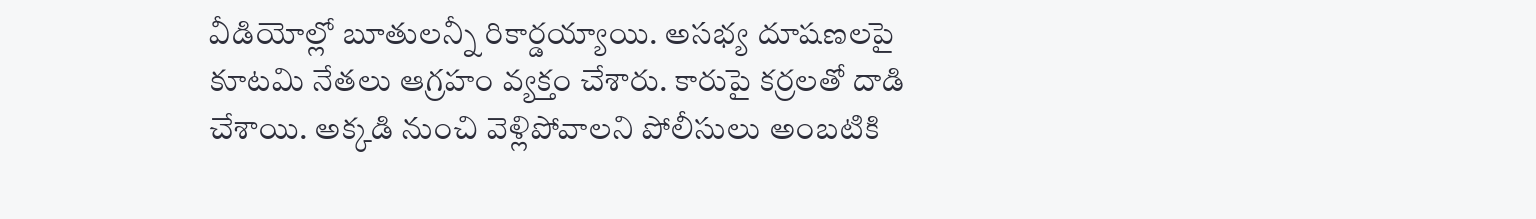వీడియోల్లో బూతులన్నీ రికార్డయ్యాయి. అసభ్య దూషణలపై కూటమి నేతలు ఆగ్రహం వ్యక్తం చేశారు. కారుపై కర్రలతో దాడి చేశాయి. అక్కడి నుంచి వెళ్లిపోవాలని పోలీసులు అంబటికి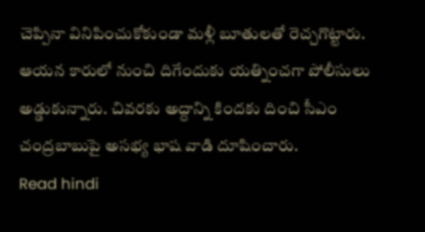చెప్పినా వినిపించుకోకుండా మళ్లీ బూతులతో రెచ్చగొట్టారు. ఆయన కారులో నుంచి దిగేందుకు యత్నించగా పోలీసులు అడ్డుకున్నారు. చివరకు అద్దాన్ని కిందకు దించి సీఎం చంద్రబాబుపై అసభ్య భాష వాడి దూషించారు.
Read hindi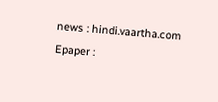news : hindi.vaartha.com
Epaper :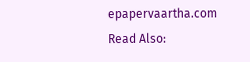epapervaartha.com
Read Also: